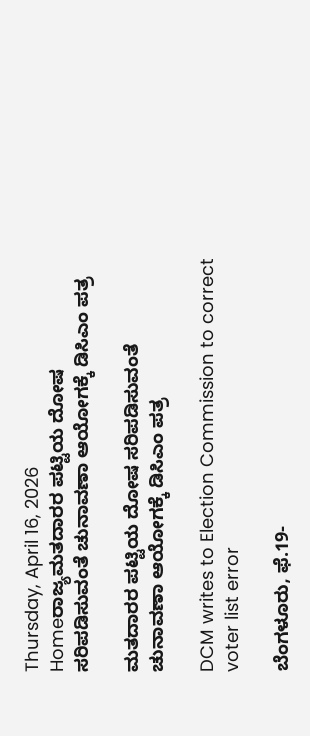Thursday, April 16, 2026
Homeರಾಜ್ಯಮತದಾರರ ಪಟ್ಟಿಯ ದೋಷ ಸರಿಪಡಿಸುವಂತೆ ಚುನಾವಣಾ ಆಯೋಗಕ್ಕೆ ಡಿಸಿಎಂ ಪತ್ರ

ಮತದಾರರ ಪಟ್ಟಿಯ ದೋಷ ಸರಿಪಡಿಸುವಂತೆ ಚುನಾವಣಾ ಆಯೋಗಕ್ಕೆ ಡಿಸಿಎಂ ಪತ್ರ

DCM writes to Election Commission to correct voter list error

ಬೆಂಗಳೂರು, ಫೆ.19-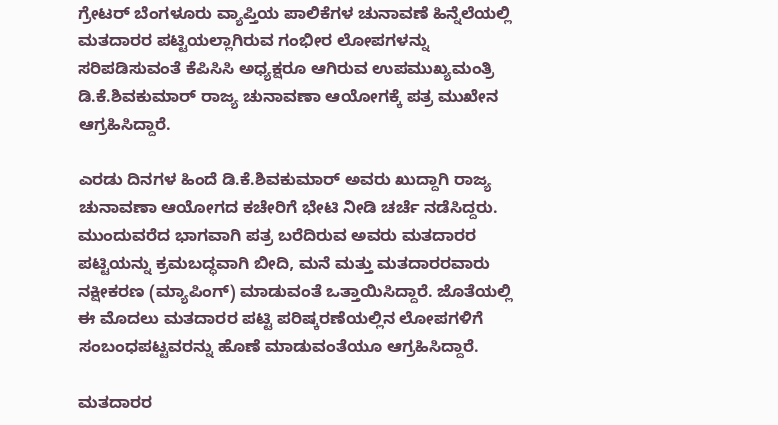ಗ್ರೇಟರ್‌ ಬೆಂಗಳೂರು ವ್ಯಾಪ್ತಿಯ ಪಾಲಿಕೆಗಳ ಚುನಾವಣೆ ಹಿನ್ನೆಲೆಯಲ್ಲಿ ಮತದಾರರ ಪಟ್ಟಿಯಲ್ಲಾಗಿರುವ ಗಂಭೀರ ಲೋಪಗಳನ್ನು ಸರಿಪಡಿಸುವಂತೆ ಕೆಪಿಸಿಸಿ ಅಧ್ಯಕ್ಷರೂ ಆಗಿರುವ ಉಪಮುಖ್ಯಮಂತ್ರಿ ಡಿ.ಕೆ.ಶಿವಕುಮಾರ್‌ ರಾಜ್ಯ ಚುನಾವಣಾ ಆಯೋಗಕ್ಕೆ ಪತ್ರ ಮುಖೇನ ಆಗ್ರಹಿಸಿದ್ದಾರೆ.

ಎರಡು ದಿನಗಳ ಹಿಂದೆ ಡಿ.ಕೆ.ಶಿವಕುಮಾರ್‌ ಅವರು ಖುದ್ದಾಗಿ ರಾಜ್ಯ ಚುನಾವಣಾ ಆಯೋಗದ ಕಚೇರಿಗೆ ಭೇಟಿ ನೀಡಿ ಚರ್ಚೆ ನಡೆಸಿದ್ದರು. ಮುಂದುವರೆದ ಭಾಗವಾಗಿ ಪತ್ರ ಬರೆದಿರುವ ಅವರು ಮತದಾರರ ಪಟ್ಟಿಯನ್ನು ಕ್ರಮಬದ್ಧವಾಗಿ ಬೀದಿ, ಮನೆ ಮತ್ತು ಮತದಾರರವಾರು ನಕ್ಷೀಕರಣ (ಮ್ಯಾಪಿಂಗ್‌) ಮಾಡುವಂತೆ ಒತ್ತಾಯಿಸಿದ್ದಾರೆ. ಜೊತೆಯಲ್ಲಿ ಈ ಮೊದಲು ಮತದಾರರ ಪಟ್ಟಿ ಪರಿಷ್ಕರಣೆಯಲ್ಲಿನ ಲೋಪಗಳಿಗೆ ಸಂಬಂಧಪಟ್ಟವರನ್ನು ಹೊಣೆ ಮಾಡುವಂತೆಯೂ ಆಗ್ರಹಿಸಿದ್ದಾರೆ.

ಮತದಾರರ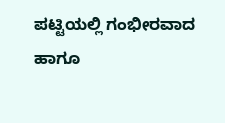ಪಟ್ಟಿಯಲ್ಲಿ ಗಂಭೀರವಾದ ಹಾಗೂ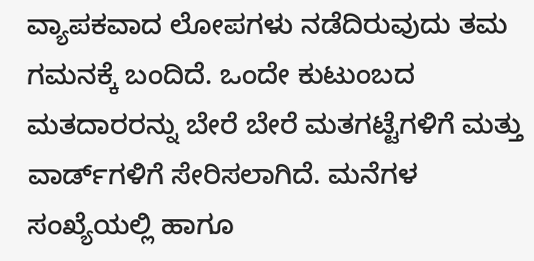ವ್ಯಾಪಕವಾದ ಲೋಪಗಳು ನಡೆದಿರುವುದು ತಮ ಗಮನಕ್ಕೆ ಬಂದಿದೆ. ಒಂದೇ ಕುಟುಂಬದ ಮತದಾರರನ್ನು ಬೇರೆ ಬೇರೆ ಮತಗಟ್ಟೆಗಳಿಗೆ ಮತ್ತು ವಾರ್ಡ್‌ಗಳಿಗೆ ಸೇರಿಸಲಾಗಿದೆ. ಮನೆಗಳ ಸಂಖ್ಯೆಯಲ್ಲಿ ಹಾಗೂ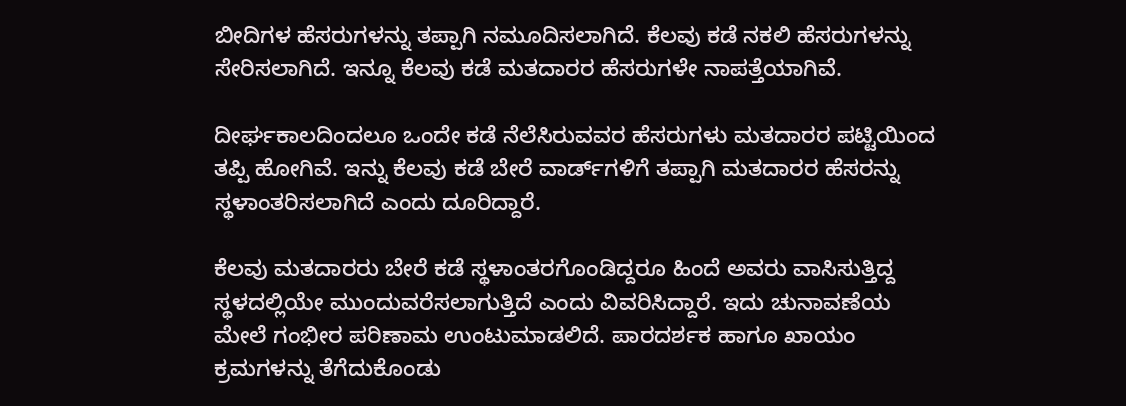ಬೀದಿಗಳ ಹೆಸರುಗಳನ್ನು ತಪ್ಪಾಗಿ ನಮೂದಿಸಲಾಗಿದೆ. ಕೆಲವು ಕಡೆ ನಕಲಿ ಹೆಸರುಗಳನ್ನು ಸೇರಿಸಲಾಗಿದೆ. ಇನ್ನೂ ಕೆಲವು ಕಡೆ ಮತದಾರರ ಹೆಸರುಗಳೇ ನಾಪತ್ತೆಯಾಗಿವೆ.

ದೀರ್ಘಕಾಲದಿಂದಲೂ ಒಂದೇ ಕಡೆ ನೆಲೆಸಿರುವವರ ಹೆಸರುಗಳು ಮತದಾರರ ಪಟ್ಟಿಯಿಂದ ತಪ್ಪಿ ಹೋಗಿವೆ. ಇನ್ನು ಕೆಲವು ಕಡೆ ಬೇರೆ ವಾರ್ಡ್‌ಗಳಿಗೆ ತಪ್ಪಾಗಿ ಮತದಾರರ ಹೆಸರನ್ನು ಸ್ಥಳಾಂತರಿಸಲಾಗಿದೆ ಎಂದು ದೂರಿದ್ದಾರೆ.

ಕೆಲವು ಮತದಾರರು ಬೇರೆ ಕಡೆ ಸ್ಥಳಾಂತರಗೊಂಡಿದ್ದರೂ ಹಿಂದೆ ಅವರು ವಾಸಿಸುತ್ತಿದ್ದ ಸ್ಥಳದಲ್ಲಿಯೇ ಮುಂದುವರೆಸಲಾಗುತ್ತಿದೆ ಎಂದು ವಿವರಿಸಿದ್ದಾರೆ. ಇದು ಚುನಾವಣೆಯ ಮೇಲೆ ಗಂಭೀರ ಪರಿಣಾಮ ಉಂಟುಮಾಡಲಿದೆ. ಪಾರದರ್ಶಕ ಹಾಗೂ ಖಾಯಂ ಕ್ರಮಗಳನ್ನು ತೆಗೆದುಕೊಂಡು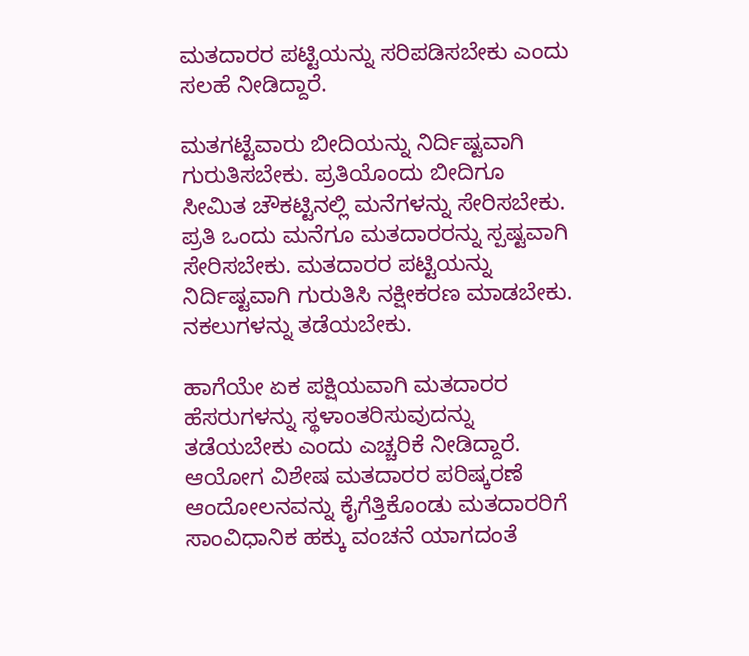ಮತದಾರರ ಪಟ್ಟಿಯನ್ನು ಸರಿಪಡಿಸಬೇಕು ಎಂದು ಸಲಹೆ ನೀಡಿದ್ದಾರೆ.

ಮತಗಟ್ಟೆವಾರು ಬೀದಿಯನ್ನು ನಿರ್ದಿಷ್ಟವಾಗಿ ಗುರುತಿಸಬೇಕು. ಪ್ರತಿಯೊಂದು ಬೀದಿಗೂ ಸೀಮಿತ ಚೌಕಟ್ಟಿನಲ್ಲಿ ಮನೆಗಳನ್ನು ಸೇರಿಸಬೇಕು. ಪ್ರತಿ ಒಂದು ಮನೆಗೂ ಮತದಾರರನ್ನು ಸ್ಪಷ್ಟವಾಗಿ ಸೇರಿಸಬೇಕು. ಮತದಾರರ ಪಟ್ಟಿಯನ್ನು ನಿರ್ದಿಷ್ಟವಾಗಿ ಗುರುತಿಸಿ ನಕ್ಷೀಕರಣ ಮಾಡಬೇಕು. ನಕಲುಗಳನ್ನು ತಡೆಯಬೇಕು.

ಹಾಗೆಯೇ ಏಕ ಪಕ್ಷಿಯವಾಗಿ ಮತದಾರರ ಹೆಸರುಗಳನ್ನು ಸ್ಥಳಾಂತರಿಸುವುದನ್ನು ತಡೆಯಬೇಕು ಎಂದು ಎಚ್ಚರಿಕೆ ನೀಡಿದ್ದಾರೆ.
ಆಯೋಗ ವಿಶೇಷ ಮತದಾರರ ಪರಿಷ್ಕರಣೆ ಆಂದೋಲನವನ್ನು ಕೈಗೆತ್ತಿಕೊಂಡು ಮತದಾರರಿಗೆ ಸಾಂವಿಧಾನಿಕ ಹಕ್ಕು ವಂಚನೆ ಯಾಗದಂತೆ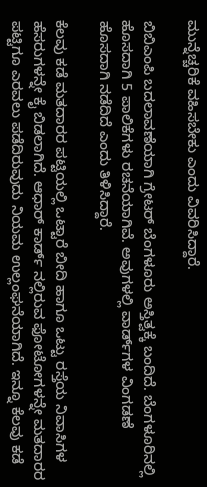ಮುನ್ನೆಚ್ಚರಿಕೆ ವಹಿಸಬೇಕು ಎಂದು ವಿವರಿಸಿದ್ದಾರೆ.

ಬಿಬಿಎಂಪಿ ಬದಲಾವಣೆಯಾಗಿ ಗ್ರೇಟರ್‌ ಬೆಂಗಳೂರು ಅಸ್ತಿತ್ವಕ್ಕೆ ಬಂದಿದೆ. ಬೆಂಗಳೂರಿನಲ್ಲಿ ಹೊಸದಾಗಿ 5 ಪಾಲಿಕೆಗಳು ರಚನೆಯಾಗಿವೆ. ಅವುಗಳಲ್ಲಿ ವಾರ್ಡ್‌ಗಳ ವಿಂಗಡಣೆ ಹೊಸದಾಗಿ ನಡೆದಿದೆ ಎಂದು ತಿಳಿಸಿದ್ದಾರೆ.

ಕೆಲವು ಕಡೆ ಮತದಾರರ ಪಟ್ಟಿಯಲ್ಲಿ ಒಟ್ಟಾರೆ ಬೀದಿ ಹಾಗೂ ಒಟ್ಟು ರಸ್ತೆಯ ನಿವಾಸಿಗಳ ಹೆಸರುಗಳನ್ನೇ ಕೈ ಬಿಡಲಾಗಿದೆ. ಆಧಾರ್‌ ಕಾರ್ಡ್‌ ನಲ್ಲಿರುವ ಫೋಟೋಗಳನ್ನೇ ಮತದಾರರ ಪಟ್ಟಿಗೂ ಎರವಲು ಪಡೆದಿರುವುದು ನಿಯಮ ಉಲ್ಲಂಘನೆಯಾಗಿದೆ. ಇನ್ನೂ ಕೆಲವು ಕಡೆ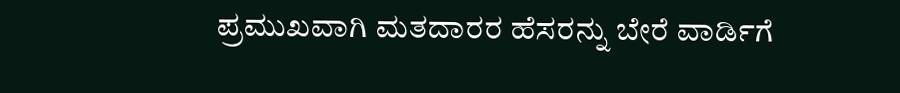ಪ್ರಮುಖವಾಗಿ ಮತದಾರರ ಹೆಸರನ್ನು ಬೇರೆ ವಾರ್ಡಿಗೆ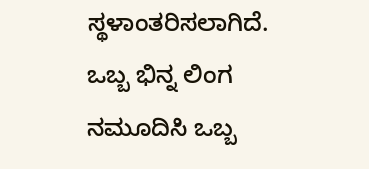ಸ್ಥಳಾಂತರಿಸಲಾಗಿದೆ. ಒಬ್ಬ ಭಿನ್ನ ಲಿಂಗ ನಮೂದಿಸಿ ಒಬ್ಬ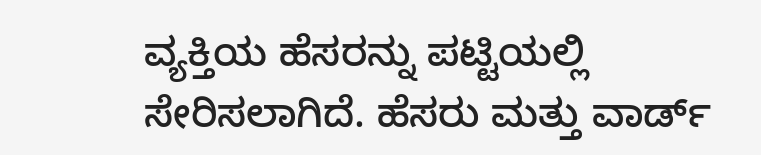ವ್ಯಕ್ತಿಯ ಹೆಸರನ್ನು ಪಟ್ಟಿಯಲ್ಲಿ ಸೇರಿಸಲಾಗಿದೆ. ಹೆಸರು ಮತ್ತು ವಾರ್ಡ್‌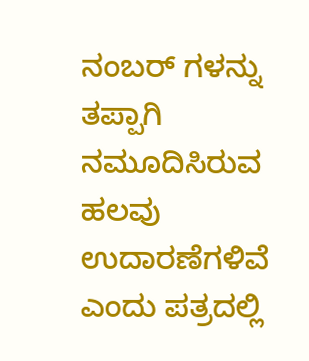ನಂಬರ್‌ ಗಳನ್ನು ತಪ್ಪಾಗಿ ನಮೂದಿಸಿರುವ ಹಲವು ಉದಾರಣೆಗಳಿವೆ ಎಂದು ಪತ್ರದಲ್ಲಿ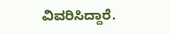ವಿವರಿಸಿದ್ದಾರೆ.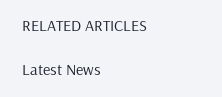RELATED ARTICLES

Latest News